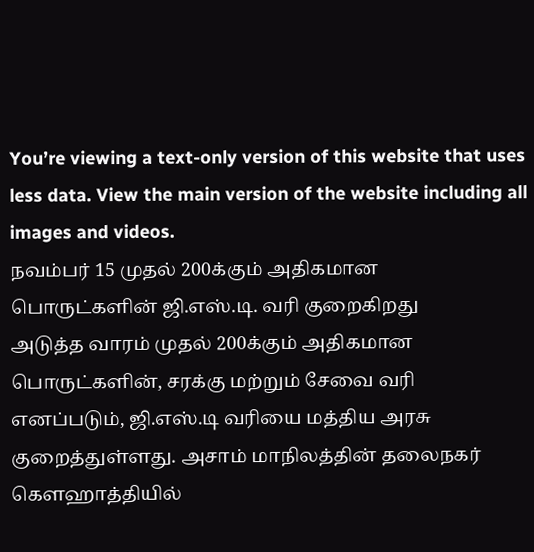You’re viewing a text-only version of this website that uses less data. View the main version of the website including all images and videos.
நவம்பர் 15 முதல் 200க்கும் அதிகமான பொருட்களின் ஜி.எஸ்.டி. வரி குறைகிறது
அடுத்த வாரம் முதல் 200க்கும் அதிகமான பொருட்களின், சரக்கு மற்றும் சேவை வரி எனப்படும், ஜி.எஸ்.டி வரியை மத்திய அரசு குறைத்துள்ளது. அசாம் மாநிலத்தின் தலைநகர் கௌஹாத்தியில்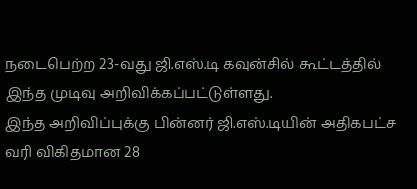நடைபெற்ற 23-வது ஜி.எஸ்.டி கவுன்சில் கூட்டத்தில் இந்த முடிவு அறிவிக்கப்பட்டுள்ளது.
இந்த அறிவிப்புக்கு பின்னர் ஜி.எஸ்.டியின் அதிகபட்ச வரி விகிதமான 28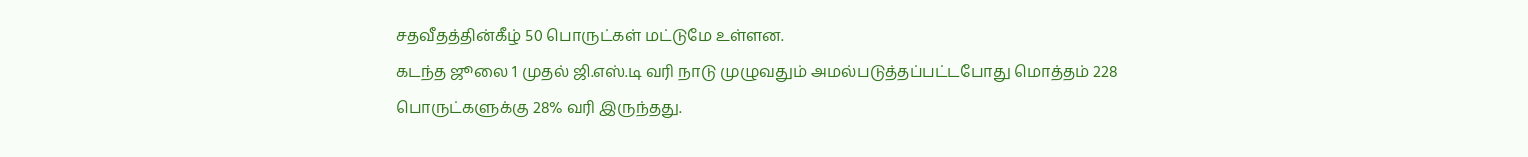சதவீதத்தின்கீழ் 50 பொருட்கள் மட்டுமே உள்ளன.
கடந்த ஜூலை 1 முதல் ஜி.எஸ்.டி வரி நாடு முழுவதும் அமல்படுத்தப்பட்டபோது மொத்தம் 228 பொருட்களுக்கு 28% வரி இருந்தது.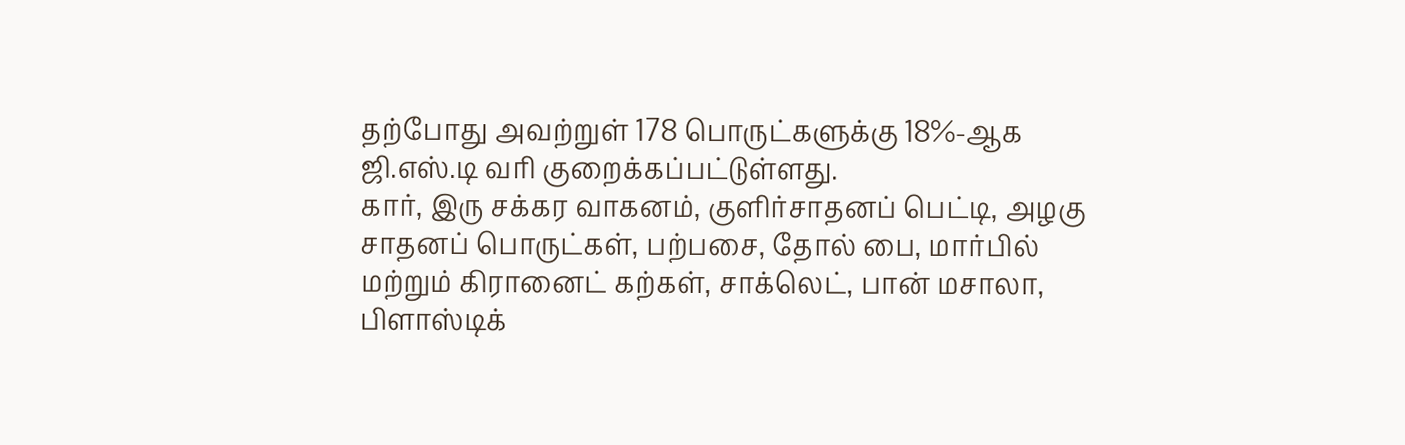தற்போது அவற்றுள் 178 பொருட்களுக்கு 18%-ஆக ஜி.எஸ்.டி வரி குறைக்கப்பட்டுள்ளது.
கார், இரு சக்கர வாகனம், குளிர்சாதனப் பெட்டி, அழகு சாதனப் பொருட்கள், பற்பசை, தோல் பை, மார்பில் மற்றும் கிரானைட் கற்கள், சாக்லெட், பான் மசாலா, பிளாஸ்டிக்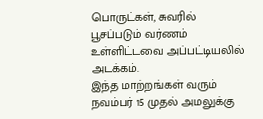பொருட்கள், சுவரில் பூசப்படும் வர்ணம் உள்ளிட்டவை அப்பட்டியலில் அடக்கம்.
இந்த மாற்றங்கள் வரும் நவம்பர் 15 முதல் அமலுக்கு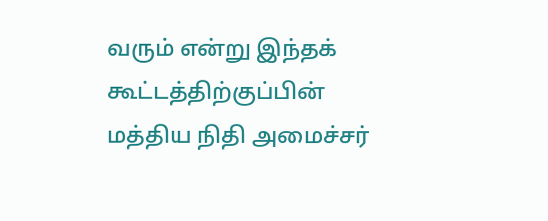வரும் என்று இந்தக் கூட்டத்திற்குப்பின் மத்திய நிதி அமைச்சர்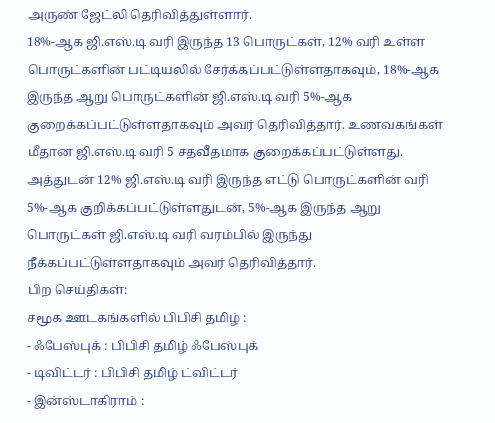அருண் ஜேட்லி தெரிவித்துள்ளார்.
18%-ஆக ஜி.எஸ்.டி வரி இருந்த 13 பொருட்கள், 12% வரி உள்ள பொருட்களின் பட்டியலில் சேர்க்கப்பட்டுள்ளதாகவும், 18%-ஆக இருந்த ஆறு பொருட்களின் ஜி.எஸ்.டி வரி 5%-ஆக குறைக்கப்பட்டுள்ளதாகவும் அவர் தெரிவித்தார். உணவகங்கள் மீதான ஜி.எஸ்.டி வரி 5 சதவீதமாக குறைக்கப்பட்டுள்ளது.
அத்துடன் 12% ஜி.எஸ்.டி வரி இருந்த எட்டு பொருட்களின் வரி 5%-ஆக குறிக்கப்பட்டுள்ளதுடன், 5%-ஆக இருந்த ஆறு பொருட்கள் ஜி.எஸ்.டி வரி வரம்பில் இருந்து நீக்கப்பட்டுள்ளதாகவும் அவர் தெரிவித்தார்.
பிற செய்திகள்:
சமூக ஊடகங்களில் பிபிசி தமிழ் :
- ஃபேஸ்புக் : பிபிசி தமிழ் ஃபேஸ்புக்
- டிவிட்டர் : பிபிசி தமிழ் ட்விட்டர்
- இன்ஸ்டாகிராம் :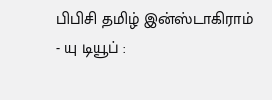பிபிசி தமிழ் இன்ஸ்டாகிராம்
- யு டியூப் :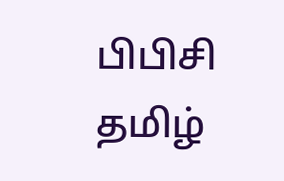பிபிசி தமிழ்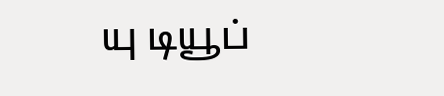யு டியூப்